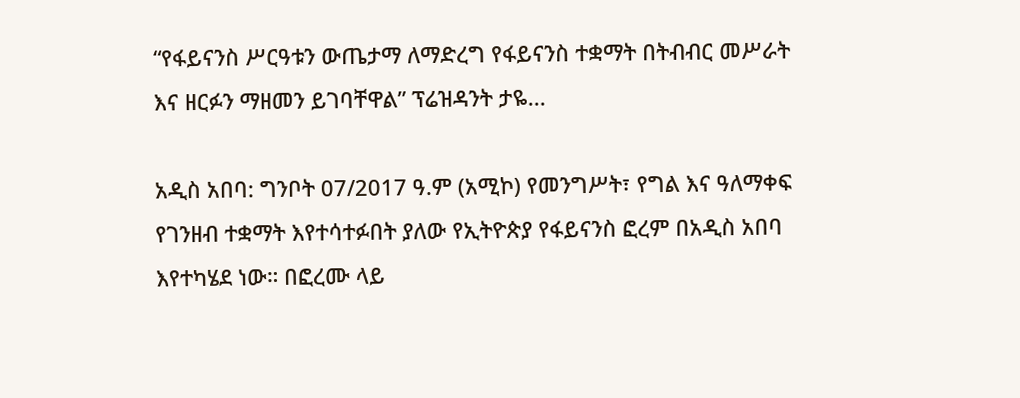“የፋይናንስ ሥርዓቱን ውጤታማ ለማድረግ የፋይናንስ ተቋማት በትብብር መሥራት እና ዘርፉን ማዘመን ይገባቸዋል” ፕሬዝዳንት ታዬ...

አዲስ አበባ: ግንቦት 07/2017 ዓ.ም (አሚኮ) የመንግሥት፣ የግል እና ዓለማቀፍ የገንዘብ ተቋማት እየተሳተፉበት ያለው የኢትዮጵያ የፋይናንስ ፎረም በአዲስ አበባ እየተካሄደ ነው። በፎረሙ ላይ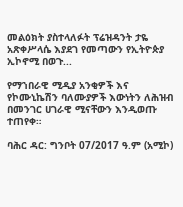መልዕክት ያስተላለፉት ፕሬዝዳንት ታዬ አጽቀሥላሴ እያደገ የመጣውን የኢትዮጵያ ኢኮኖሚ በወጉ...

የማኀበራዊ ሚዲያ አንቂዎች እና የኮሙኒኬሽን ባለሙያዎች እውነትን ለሕዝብ በመንገር ሀገራዊ ሚናቸውን እንዲወጡ ተጠየቀ።

ባሕር ዳር: ግንቦት 07/2017 ዓ.ም (አሚኮ)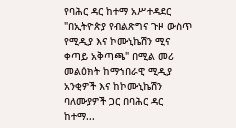የባሕር ዳር ከተማ አሥተዳደር "በኢትዮጵያ የብልጽግና ጉዞ ውስጥ የሚዲያ እና ኮሙኒኬሽን ሚና ቀጣይ አቅጣጫ" በሚል መሪ መልዕክት ከማኀበራዊ ሚዲያ አንቂዎች እና ከኮሙኒኬሽን ባለሙያዎች ጋር በባሕር ዳር ከተማ...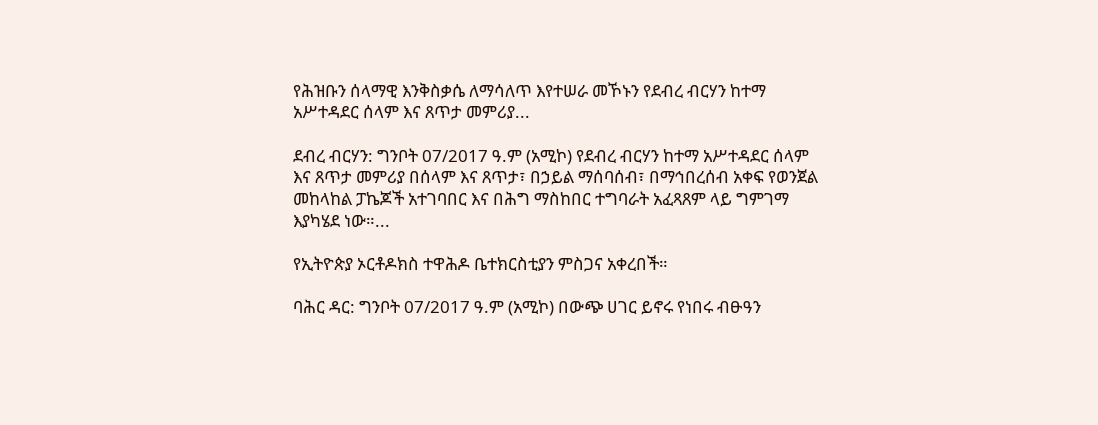የሕዝቡን ሰላማዊ እንቅስቃሴ ለማሳለጥ እየተሠራ መኾኑን የደብረ ብርሃን ከተማ አሥተዳደር ሰላም እና ጸጥታ መምሪያ...

ደብረ ብርሃን: ግንቦት 07/2017 ዓ.ም (አሚኮ) የደብረ ብርሃን ከተማ አሥተዳደር ሰላም እና ጸጥታ መምሪያ በሰላም እና ጸጥታ፣ በኃይል ማሰባሰብ፣ በማኅበረሰብ አቀፍ የወንጀል መከላከል ፓኬጆች አተገባበር እና በሕግ ማስከበር ተግባራት አፈጻጸም ላይ ግምገማ እያካሄደ ነው።...

የኢትዮጵያ ኦርቶዶክስ ተዋሕዶ ቤተክርስቲያን ምስጋና አቀረበች።

ባሕር ዳር: ግንቦት 07/2017 ዓ.ም (አሚኮ) በውጭ ሀገር ይኖሩ የነበሩ ብፁዓን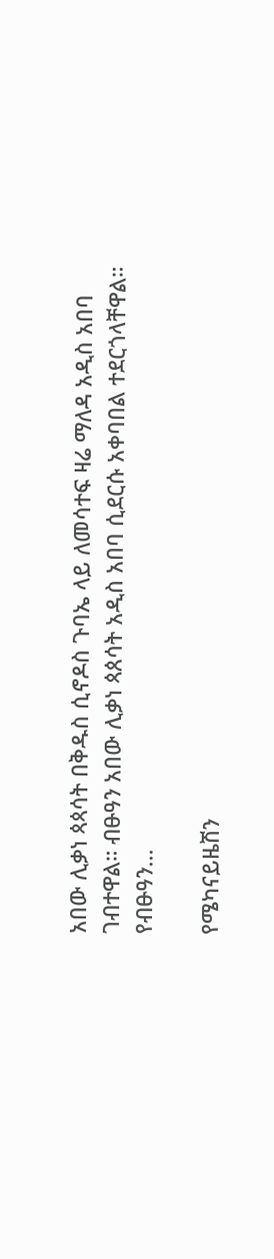አበው ሊቃነ ጳጳሳት በቅዱስ ሲኖዶስ ጉባኤ ላይ ለመሳተፍ ዛሬ ማለዳ አዲስ አበባ ገብተዋል። ብፁዓን አበው ሊቃነ ጳጰሳት አዲስ አበባ ሲደርሱ አቀባበል ተደርጎላቸዋል። የብፁዓን...

የሜካናይዜሽን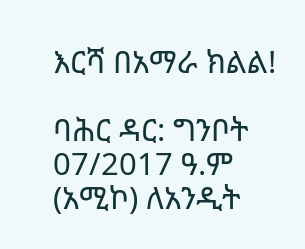እርሻ በአማራ ክልል!

ባሕር ዳር: ግንቦት 07/2017 ዓ.ም (አሚኮ) ለአንዲት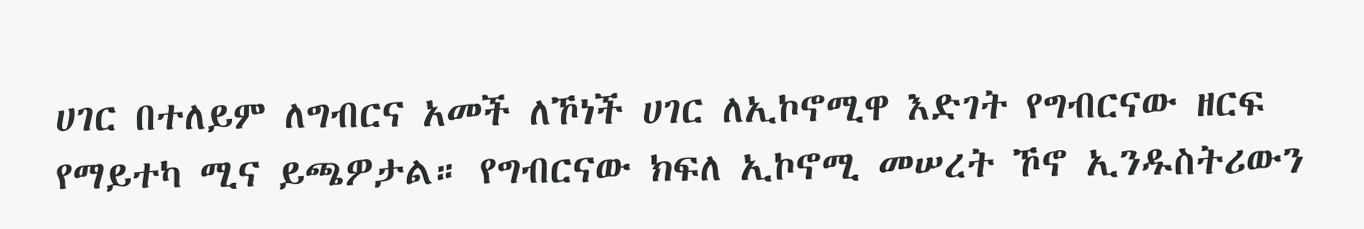ሀገር በተለይም ለግብርና አመች ለኾነች ሀገር ለኢኮኖሚዋ እድገት የግብርናው ዘርፍ የማይተካ ሚና ይጫዎታል። የግብርናው ክፍለ ኢኮኖሚ መሠረት ኾኖ ኢንዱስትሪውን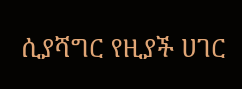ሲያሻግር የዚያች ሀገር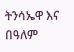ትንሳኤዋ እና በዓለም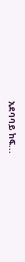አደባባይ ከፍ...